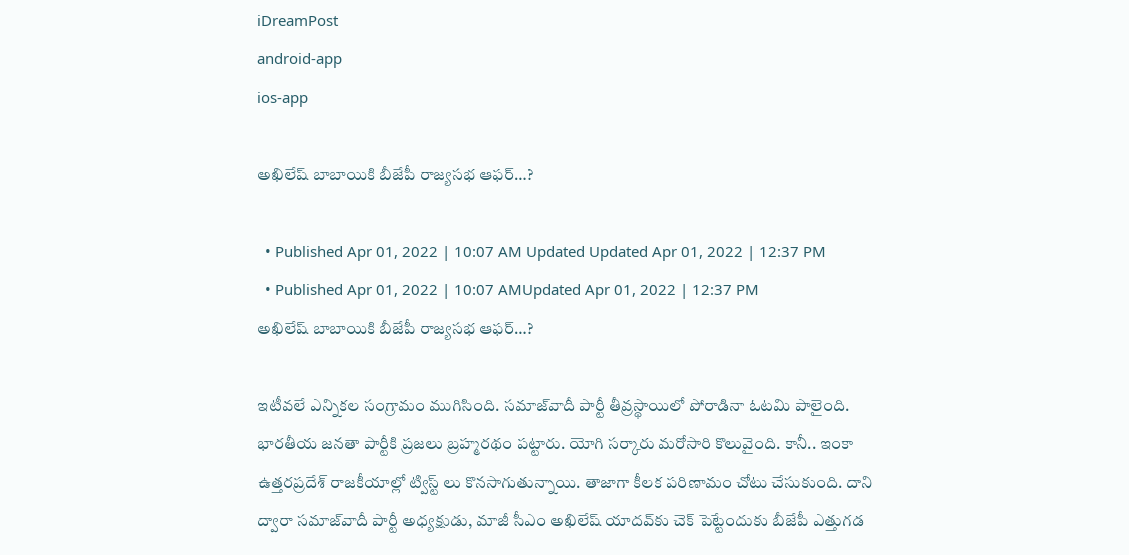iDreamPost
android-app
ios-app

అఖిలేష్ బాబాయికి బీజేపీ రాజ్యసభ ఆఫర్…?

  • Published Apr 01, 2022 | 10:07 AM Updated Updated Apr 01, 2022 | 12:37 PM
  • Published Apr 01, 2022 | 10:07 AMUpdated Apr 01, 2022 | 12:37 PM
అఖిలేష్ బాబాయికి బీజేపీ రాజ్యసభ ఆఫర్…?

ఇటీవ‌లే ఎన్నిక‌ల సంగ్రామం ముగిసింది. సమాజ్‌వాదీ పార్టీ తీవ్ర‌స్థాయిలో పోరాడినా ఓట‌మి పాలైంది. భార‌తీయ జ‌న‌తా పార్టీకి ప్ర‌జ‌లు బ్ర‌హ్మ‌ర‌థం ప‌ట్టారు. యోగి స‌ర్కారు మ‌రోసారి కొలువైంది. కానీ.. ఇంకా ఉత్త‌ర‌ప్ర‌దేశ్ రాజ‌కీయాల్లో ట్విస్ట్ లు కొన‌సాగుతున్నాయి. తాజాగా కీలక పరిణామం చోటు చేసుకుంది. దాని ద్వారా సమాజ్‌వాదీ పార్టీ అధ్యక్షుడు, మాజీ సీఎం అఖిలేష్‌ యాదవ్‌కు చెక్‌ పెట్టేందుకు బీజేపీ ఎత్తుగడ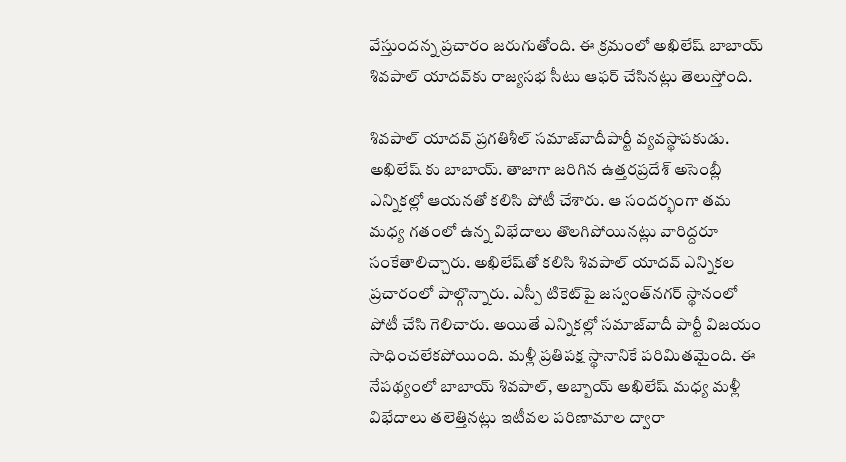వేస్తుంద‌న్న ప్ర‌చారం జ‌రుగుతోంది. ఈ క్రమంలో అఖిలేష్‌ బాబాయ్‌ శివపాల్‌ యాదవ్‌కు రాజ్యసభ సీటు ఆఫర్‌ చేసినట్లు తెలుస్తోంది.

శివపాల్‌ యాదవ్ ప్రగతిశీల్‌ సమాజ్‌వాదీపార్టీ వ్యవస్థాపకుడు. అఖిలేష్ కు బాబాయ్. తాజాగా జ‌రిగిన‌ ఉత్తరప్రదేశ్‌ అసెంబ్లీ ఎన్నికల్లో ఆయ‌న‌తో క‌లిసి పోటీ చేశారు. ఆ సంద‌ర్భంగా తమ మధ్య గ‌తంలో ఉన్న విభేదాలు తొలగిపోయినట్లు వారిద్దరూ సంకేతాలిచ్చారు. అఖిలేష్‌తో కలిసి శివపాల్‌ యాదవ్‌ ఎన్నికల ప్రచారంలో పాల్గొన్నారు. ఎస్పీ టికెట్‌పై జస్వంత్‌నగర్ స్థానంలో పోటీ చేసి గెలిచారు. అయితే ఎన్నికల్లో సమాజ్‌వాదీ పార్టీ విజయం సాధించలేకపోయింది. మళ్లీ ప్రతిపక్ష స్థానానికే పరిమితమైంది. ఈ నేపథ్యంలో బాబాయ్‌ శివపాల్‌, అబ్బాయ్‌ అఖిలేష్ మధ్య మళ్లీ విభేదాలు తలెత్తినట్లు ఇటీవ‌ల ప‌రిణామాల ద్వారా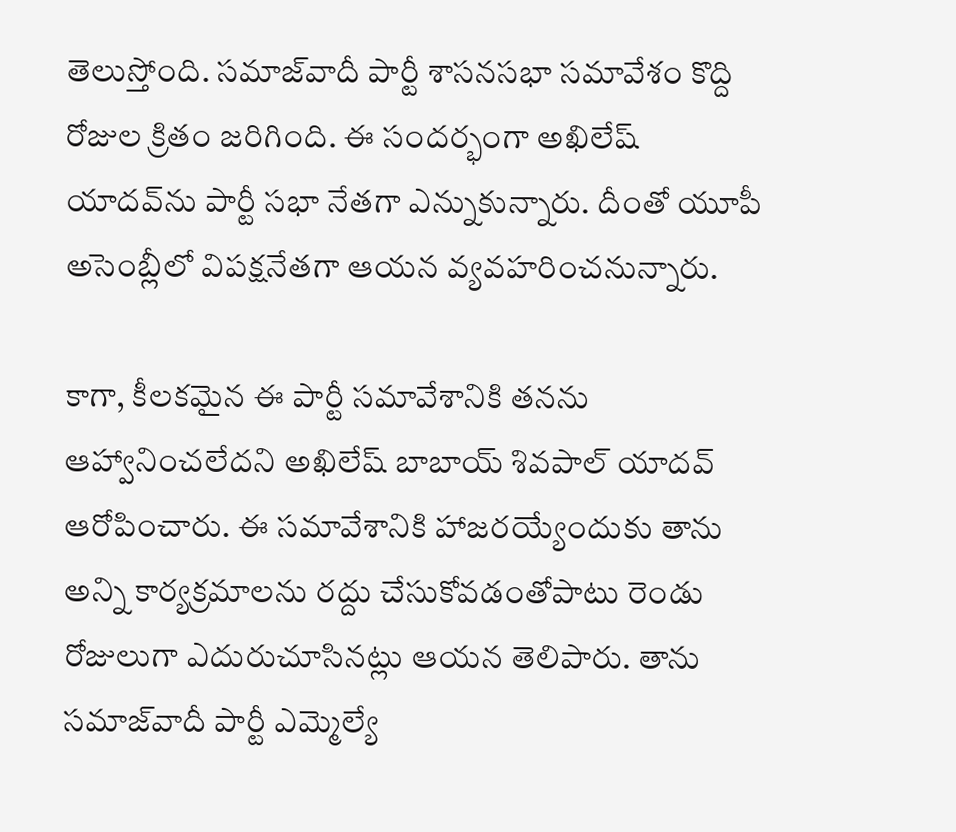తెలుస్తోంది. సమాజ్‌వాదీ పార్టీ శాసనసభా సమావేశం కొద్ది రోజుల క్రితం జరిగింది. ఈ సందర్భంగా అఖిలేష్‌ యాదవ్‌ను పార్టీ సభా నేతగా ఎన్నుకున్నారు. దీంతో యూపీ అసెంబ్లీలో విపక్షనేతగా ఆయన వ్యవహరించనున్నారు.

కాగా, కీలకమైన ఈ పార్టీ సమావేశానికి తనను ఆహ్వానించలేదని అఖిలేష్ బాబాయ్‌ శివపాల్‌ యాదవ్‌ ఆరోపించారు. ఈ సమావేశానికి హాజరయ్యేందుకు తాను అన్ని కార్యక్రమాలను రద్దు చేసుకోవడంతోపాటు రెండు రోజులుగా ఎదురుచూసినట్లు ఆయన తెలిపారు. తాను సమాజ్‌వాదీ పార్టీ ఎమ్మెల్యే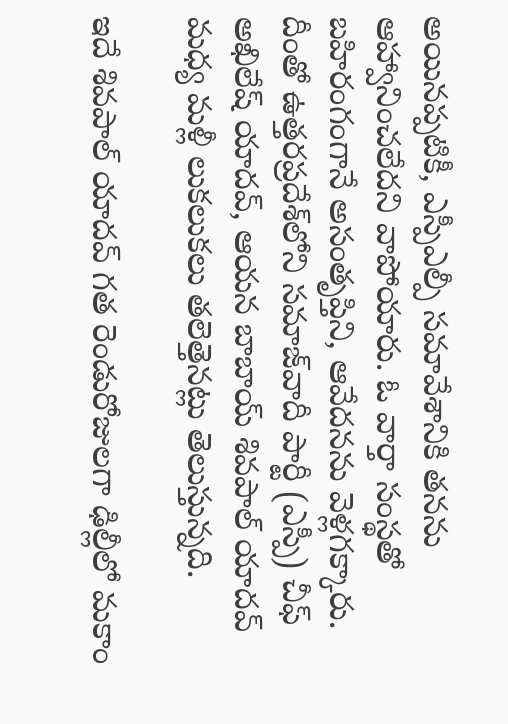అయినప్పటికీ, ఎస్పీఎల్పీ సమావేశానికి తనను ఆహ్వానించలేదని వాపోయారు. ఓ వార్తా సంస్థ‌తో బ‌హిరంగంగానే అసంతృప్తిని, ఆవేదనను వెళ్ల‌గ‌క్కారు. దీంతో ఉత్తరప్రదేశ్‌లోని సమాజ్‌వాదీ పార్టీ (ఎస్పీ) చీఫ్‌ అఖిలేష్‌ యాదవ్‌, ఆయన బాబాయ్‌ శివపాల్‌ యాదవ్‌ మధ్య మళ్లీ లుకలుకలు తలెత్తెనట్లు తెలుస్తున్నది.

ఇదే శివపాల్‌ యాదవ్‌ గత రెండురోజులగా ఢిల్లీలో మకాం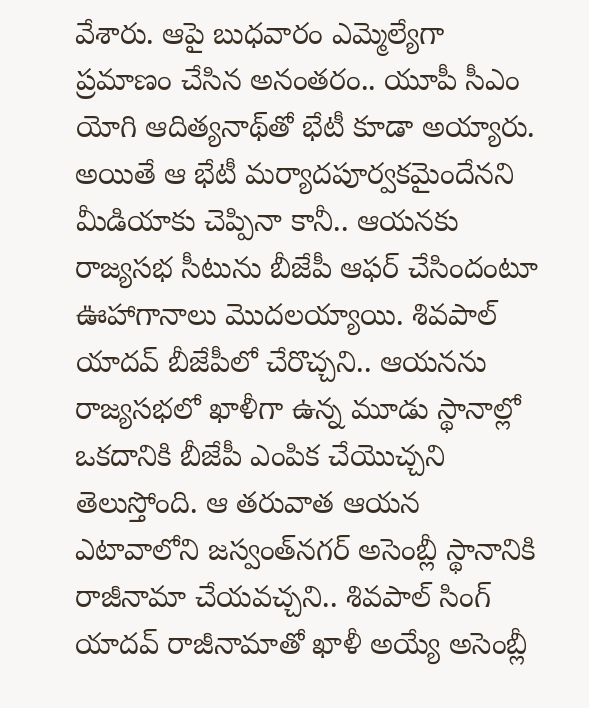వేశారు. ఆపై బుధవారం ఎమ్మెల్యేగా ప్రమాణం చేసిన అనంతరం.. యూపీ సీఎం యోగి ఆదిత్యనాథ్‌తో భేటీ కూడా అయ్యారు. అయితే ఆ భేటీ మర్యాదపూర్వకమైందేనని మీడియాకు చెప్పినా కానీ.. ఆయనకు రాజ్యసభ సీటును బీజేపీ ఆఫర్‌ చేసిందంటూ ఊహాగానాలు మొదలయ్యాయి. శివపాల్ యాదవ్ బీజేపీలో చేరొచ్చని.. ఆయనను రాజ్యసభలో ఖాళీగా ఉన్న మూడు స్థానాల్లో ఒకదానికి బీజేపీ ఎంపిక చేయొచ్చని తెలుస్తోంది. ఆ తరువాత ఆయన ఎటావాలోని జస్వంత్‌నగర్ అసెంబ్లీ స్థానానికి రాజీనామా చేయవచ్చని.. శివపాల్ సింగ్ యాదవ్ రాజీనామాతో ఖాళీ అయ్యే అసెంబ్లీ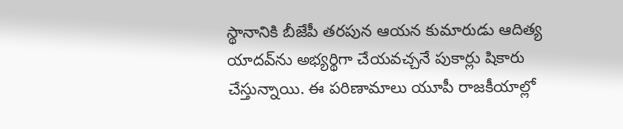స్థానానికి బీజేపీ తరపున ఆయన కుమారుడు ఆదిత్య యాదవ్‌ను అభ్యర్థిగా చేయవచ్చనే పుకార్లు షికారు చేస్తున్నాయి. ఈ ప‌రిణామాలు యూపీ రాజ‌కీయాల్లో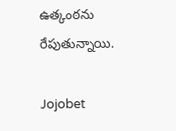ఉత్కంఠ‌ను రేపుతున్నాయి.

Jojobet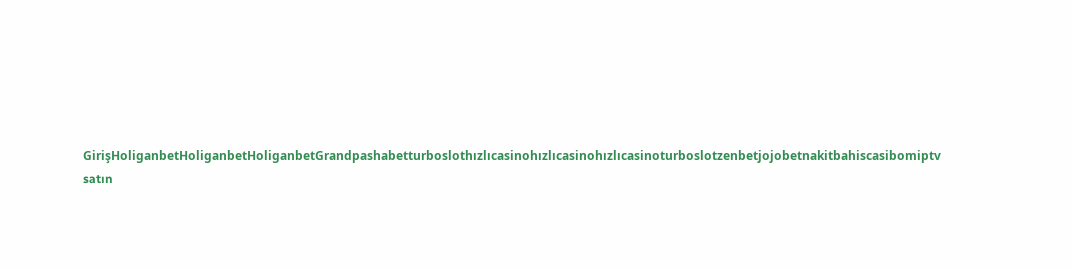GirişHoliganbetHoliganbetHoliganbetGrandpashabetturboslothızlıcasinohızlıcasinohızlıcasinoturboslotzenbetjojobetnakitbahiscasibomiptv satın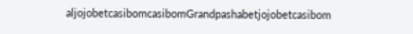aljojobetcasibomcasibomGrandpashabetjojobetcasibom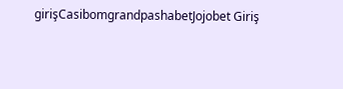girişCasibomgrandpashabetJojobet Giriş